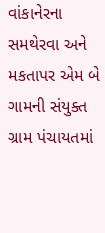વાંકાનેરના સમથેરવા અને મકતાપર એમ બે ગામની સંયુક્ત ગ્રામ પંચાયતમાં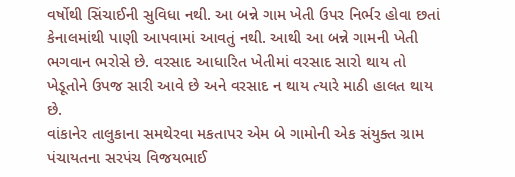વર્ષોથી સિંચાઈની સુવિધા નથી. આ બન્ને ગામ ખેતી ઉપર નિર્ભર હોવા છતાં કેનાલમાંથી પાણી આપવામાં આવતું નથી. આથી આ બન્ને ગામની ખેતી ભગવાન ભરોસે છે. વરસાદ આધારિત ખેતીમાં વરસાદ સારો થાય તો ખેડૂતોને ઉપજ સારી આવે છે અને વરસાદ ન થાય ત્યારે માઠી હાલત થાય છે.
વાંકાનેર તાલુકાના સમથેરવા મકતાપર એમ બે ગામોની એક સંયુક્ત ગ્રામ પંચાયતના સરપંચ વિજયભાઈ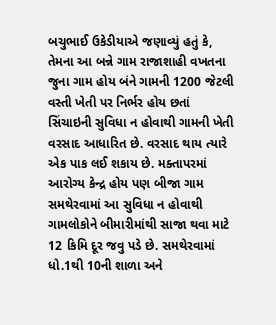બચુભાઈ ઉકેડીયાએ જણાવ્યું હતું કે, તેમના આ બન્ને ગામ રાજાશાહી વખતના જુના ગામ હોય બંને ગામની 1200 જેટલી વસ્તી ખેતી પર નિર્ભર હોય છતાં સિંચાઇની સુવિધા ન હોવાથી ગામની ખેતી વરસાદ આધારિત છે. વરસાદ થાય ત્યારે એક પાક લઈ શકાય છે. મક્તાપરમાં આરોગ્ય કેન્દ્ર હોય પણ બીજા ગામ સમથેરવામાં આ સુવિધા ન હોવાથી ગામલોકોને બીમારીમાંથી સાજા થવા માટે 12 કિમિ દૂર જવુ પડે છે. સમથેરવામાં ધો.1થી 10ની શાળા અને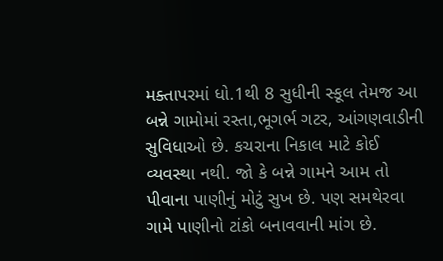મક્તાપરમાં ધો.1થી 8 સુધીની સ્કૂલ તેમજ આ બન્ને ગામોમાં રસ્તા,ભૂગર્ભ ગટર, આંગણવાડીની સુવિધાઓ છે. કચરાના નિકાલ માટે કોઈ વ્યવસ્થા નથી. જો કે બન્ને ગામને આમ તો પીવાના પાણીનું મોટું સુખ છે. પણ સમથેરવા ગામે પાણીનો ટાંકો બનાવવાની માંગ છે.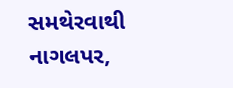સમથેરવાથી નાગલપર,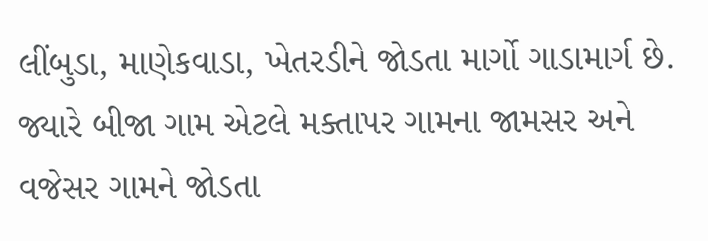લીંબુડા, માણેકવાડા, ખેતરડીને જોડતા માર્ગો ગાડામાર્ગ છે. જ્યારે બીજા ગામ એટલે મક્તાપર ગામના જામસર અને વજેસર ગામને જોડતા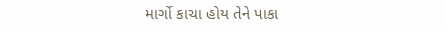માર્ગો કાચા હોય તેને પાકા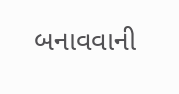બનાવવાની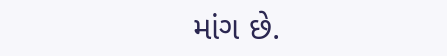માંગ છે.